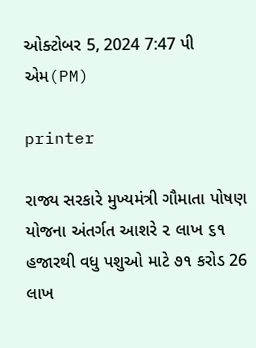ઓક્ટોબર 5, 2024 7:47 પી એમ(PM)

printer

રાજ્ય સરકારે મુખ્યમંત્રી ગૌમાતા પોષણ યોજના અંતર્ગત આશરે ૨ લાખ ૬૧ હજારથી વધુ પશુઓ માટે ૭૧ કરોડ 26 લાખ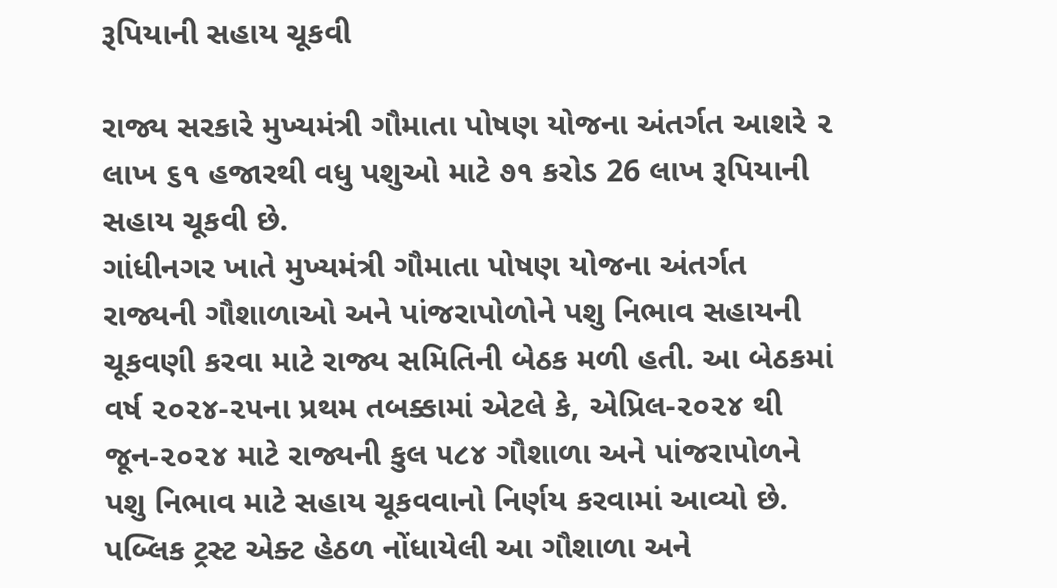રૂપિયાની સહાય ચૂકવી

રાજ્ય સરકારે મુખ્યમંત્રી ગૌમાતા પોષણ યોજના અંતર્ગત આશરે ૨ લાખ ૬૧ હજારથી વધુ પશુઓ માટે ૭૧ કરોડ 26 લાખ રૂપિયાની સહાય ચૂકવી છે.
ગાંધીનગર ખાતે મુખ્યમંત્રી ગૌમાતા પોષણ યોજના અંતર્ગત રાજ્યની ગૌશાળાઓ અને પાંજરાપોળોને પશુ નિભાવ સહાયની ચૂકવણી કરવા માટે રાજ્ય સમિતિની બેઠક મળી હતી. આ બેઠકમાં વર્ષ ૨૦૨૪-૨૫ના પ્રથમ તબક્કામાં એટલે કે, એપ્રિલ-૨૦૨૪ થી જૂન-૨૦૨૪ માટે રાજ્યની કુલ ૫૮૪ ગૌશાળા અને પાંજરાપોળને પશુ નિભાવ માટે સહાય ચૂકવવાનો નિર્ણય કરવામાં આવ્યો છે. પબ્લિક ટ્રસ્ટ એક્ટ હેઠળ નોંધાયેલી આ ગૌશાળા અને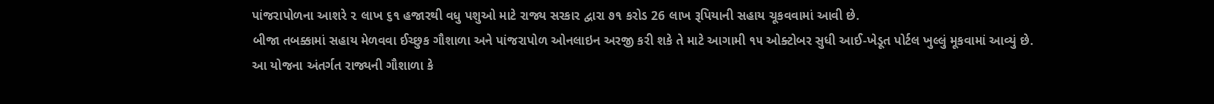પાંજરાપોળના આશરે ૨ લાખ ૬૧ હજારથી વધુ પશુઓ માટે રાજ્ય સરકાર દ્વારા ૭૧ કરોડ 26 લાખ રૂપિયાની સહાય ચૂકવવામાં આવી છે.
બીજા તબક્કામાં સહાય મેળવવા ઈચ્છુક ગૌશાળા અને પાંજરાપોળ ઓનલાઇન અરજી કરી શકે તે માટે આગામી ૧૫ ઓક્ટોબર સુધી આઈ-ખેડૂત પોર્ટલ ખુલ્લું મૂકવામાં આવ્યું છે.
આ યોજના અંતર્ગત રાજ્યની ગૌશાળા કે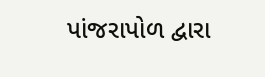પાંજરાપોળ દ્વારા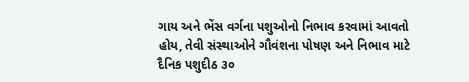ગાય અને ભેંસ વર્ગના પશુઓનો નિભાવ કરવામાં આવતો હોય, તેવી સંસ્થાઓને ગૌવંશના પોષણ અને નિભાવ માટે દૈનિક પશુદીઠ ૩૦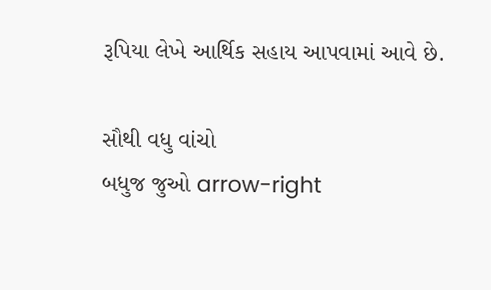રૂપિયા લેખે આર્થિક સહાય આપવામાં આવે છે.

સૌથી વધુ વાંચો
બધુજ જુઓ arrow-right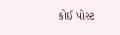કોઈ પોસ્ટ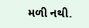મળી નથી.